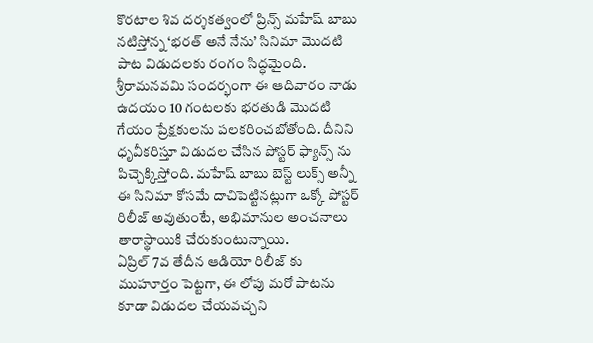కొరటాల శివ దర్శకత్వంలో ప్రిన్స్ మహేష్ బాబు నటిస్తోన్న ‘భరత్ అనే నేను’ సినిమా మొదటి పాట విడుదలకు రంగం సిద్ధమైంది. శ్రీరామనవమి సందర్భంగా ఈ ఆదివారం నాడు ఉదయం 10 గంటలకు భరతుడి మొదటి గేయం ప్రేక్షకులను పలకరించబోతోంది. దీనిని ధృవీకరిస్తూ విడుదల చేసిన పోస్టర్ ఫ్యాన్స్ ను పిచ్చెక్కిస్తోంది. మహేష్ బాబు బెస్ట్ లుక్స్ అన్నీ ఈ సినిమా కోసమే దాచిపెట్టినట్లుగా ఒక్కో పోస్టర్ రిలీజ్ అవుతుంటే, అభిమానుల అంచనాలు తారాస్థాయికి చేరుకుంటున్నాయి.
ఏప్రిల్ 7వ తేదీన ఆడియో రిలీజ్ కు ముహూర్తం పెట్టగా, ఈ లోపు మరో పాటను కూడా విడుదల చేయవచ్చని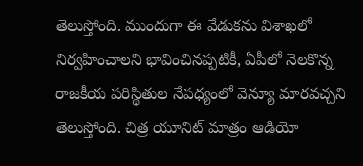తెలుస్తోంది. ముందుగా ఈ వేడుకను విశాఖలో నిర్వహించాలని భావించినప్పటికీ, ఏపీలో నెలకొన్న రాజకీయ పరిస్థితుల నేపధ్యంలో వెన్యూ మారవచ్చని తెలుస్తోంది. చిత్ర యూనిట్ మాత్రం ఆడియో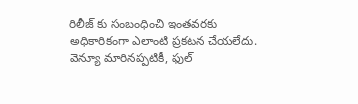రిలీజ్ కు సంబంధించి ఇంతవరకు అధికారికంగా ఎలాంటి ప్రకటన చేయలేదు. వెన్యూ మారినప్పటికీ, ఫుల్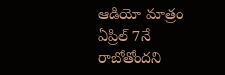ఆడియో మాత్రం ఏప్రిల్ 7నే రాబోతోందని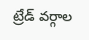ట్రేడ్ వర్గాల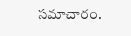సమాచారం.